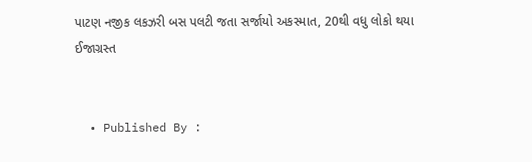પાટણ નજીક લકઝરી બસ પલટી જતા સર્જાયો અકસ્માત, 20થી વધુ લોકો થયા ઈજાગ્રસ્ત


  • Published By :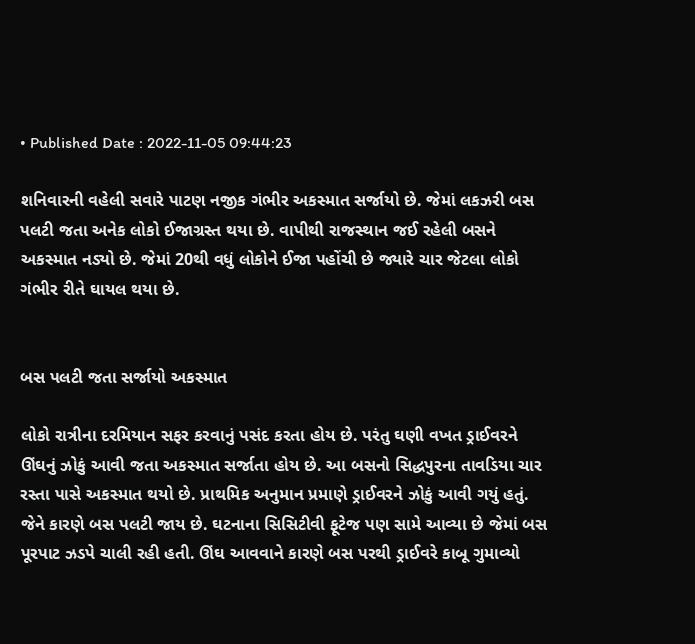• Published Date : 2022-11-05 09:44:23

શનિવારની વહેલી સવારે પાટણ નજીક ગંભીર અકસ્માત સર્જાયો છે. જેમાં લકઝરી બસ પલટી જતા અનેક લોકો ઈજાગ્રસ્ત થયા છે. વાપીથી રાજસ્થાન જઈ રહેલી બસને અકસ્માત નડ્યો છે. જેમાં 20થી વધું લોકોને ઈજા પહોંચી છે જ્યારે ચાર જેટલા લોકો ગંભીર રીતે ઘાયલ થયા છે.


બસ પલટી જતા સર્જાયો અકસ્માત

લોકો રાત્રીના દરમિયાન સફર કરવાનું પસંદ કરતા હોય છે. પરંતુ ઘણી વખત ડ્રાઈવરને ઊંઘનું ઝોકું આવી જતા અકસ્માત સર્જાતા હોય છે. આ બસનો સિદ્ધપુરના તાવડિયા ચાર રસ્તા પાસે અકસ્માત થયો છે. પ્રાથમિક અનુમાન પ્રમાણે ડ્રાઈવરને ઝોકું આવી ગયું હતું. જેને કારણે બસ પલટી જાય છે. ઘટનાના સિસિટીવી ફૂટેજ પણ સામે આવ્યા છે જેમાં બસ પૂરપાટ ઝડપે ચાલી રહી હતી. ઊંઘ આવવાને કારણે બસ પરથી ડ્રાઈવરે કાબૂ ગુમાવ્યો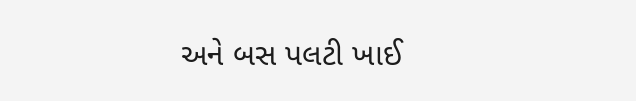અને બસ પલટી ખાઈ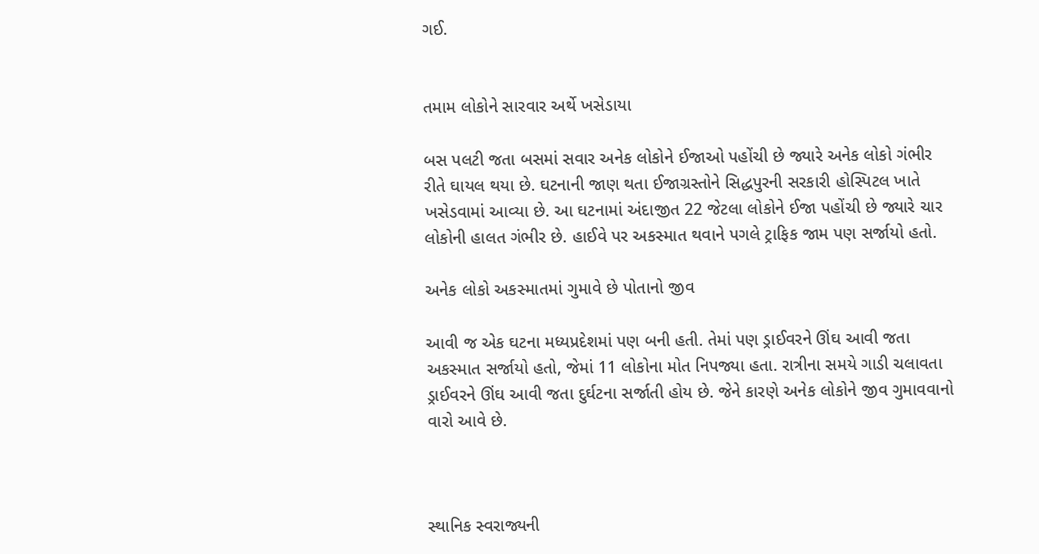ગઈ.


તમામ લોકોને સારવાર અર્થે ખસેડાયા

બસ પલટી જતા બસમાં સવાર અનેક લોકોને ઈજાઓ પહોંચી છે જ્યારે અનેક લોકો ગંભીર રીતે ઘાયલ થયા છે. ઘટનાની જાણ થતા ઈજાગ્રસ્તોને સિદ્ધપુરની સરકારી હોસ્પિટલ ખાતે ખસેડવામાં આવ્યા છે. આ ઘટનામાં અંદાજીત 22 જેટલા લોકોને ઈજા પહોંચી છે જ્યારે ચાર લોકોની હાલત ગંભીર છે. હાઈવે પર અકસ્માત થવાને પગલે ટ્રાફિક જામ પણ સર્જાયો હતો.

અનેક લોકો અકસ્માતમાં ગુમાવે છે પોતાનો જીવ

આવી જ એક ઘટના મધ્યપ્રદેશમાં પણ બની હતી. તેમાં પણ ડ્રાઈવરને ઊંઘ આવી જતા અકસ્માત સર્જાયો હતો, જેમાં 11 લોકોના મોત નિપજ્યા હતા. રાત્રીના સમયે ગાડી ચલાવતા ડ્રાઈવરને ઊંઘ આવી જતા દુર્ઘટના સર્જાતી હોય છે. જેને કારણે અનેક લોકોને જીવ ગુમાવવાનો વારો આવે છે.



સ્થાનિક સ્વરાજ્યની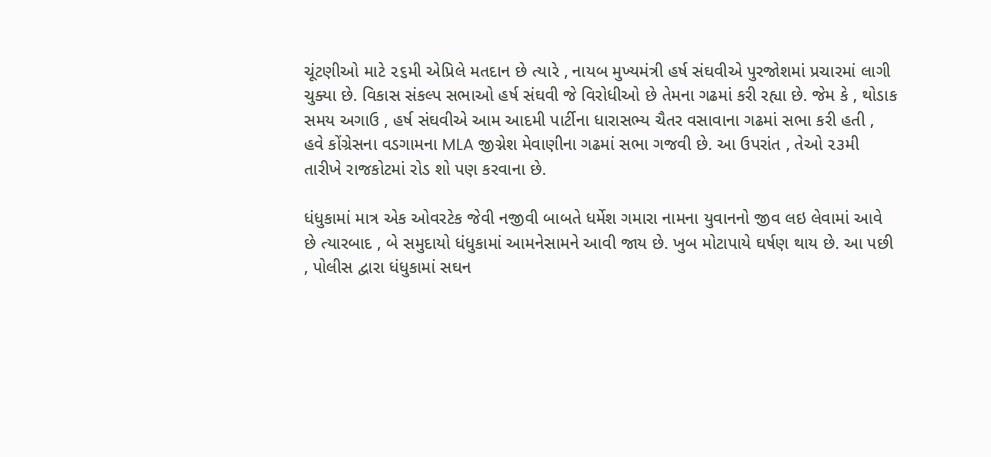ચૂંટણીઓ માટે ૨૬મી એપ્રિલે મતદાન છે ત્યારે , નાયબ મુખ્યમંત્રી હર્ષ સંઘવીએ પુરજોશમાં પ્રચારમાં લાગી ચુક્યા છે. વિકાસ સંકલ્પ સભાઓ હર્ષ સંઘવી જે વિરોધીઓ છે તેમના ગઢમાં કરી રહ્યા છે. જેમ કે , થોડાક સમય અગાઉ , હર્ષ સંઘવીએ આમ આદમી પાર્ટીના ધારાસભ્ય ચૈતર વસાવાના ગઢમાં સભા કરી હતી , હવે કોંગ્રેસના વડગામના MLA જીગ્નેશ મેવાણીના ગઢમાં સભા ગજવી છે. આ ઉપરાંત , તેઓ ૨૩મી તારીખે રાજકોટમાં રોડ શો પણ કરવાના છે.

ધંધુકામાં માત્ર એક ઓવરટેક જેવી નજીવી બાબતે ધર્મેશ ગમારા નામના યુવાનનો જીવ લઇ લેવામાં આવે છે ત્યારબાદ , બે સમુદાયો ધંધુકામાં આમનેસામને આવી જાય છે. ખુબ મોટાપાયે ઘર્ષણ થાય છે. આ પછી , પોલીસ દ્વારા ધંધુકામાં સઘન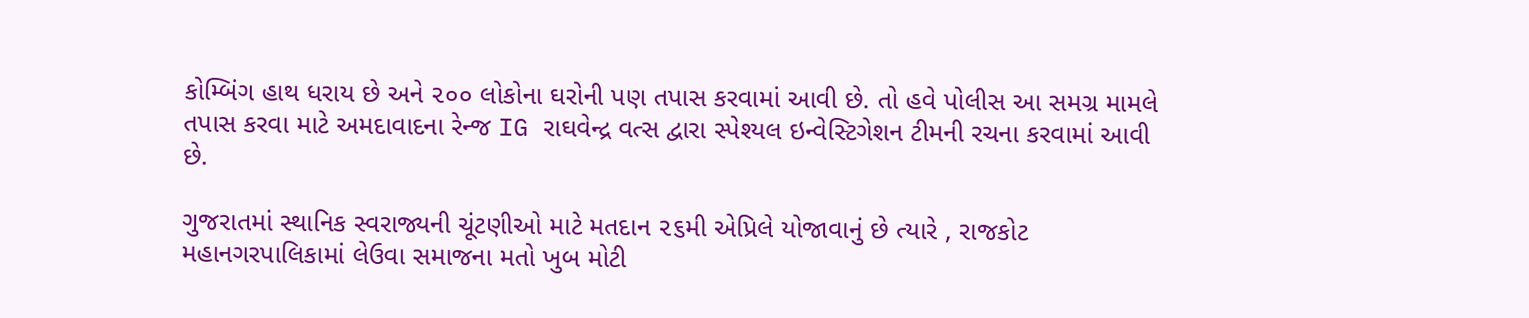કોમ્બિંગ હાથ ધરાય છે અને ૨૦૦ લોકોના ઘરોની પણ તપાસ કરવામાં આવી છે. તો હવે પોલીસ આ સમગ્ર મામલે તપાસ કરવા માટે અમદાવાદના રેન્જ IG રાઘવેન્દ્ર વત્સ દ્વારા સ્પેશ્યલ ઇન્વેસ્ટિગેશન ટીમની રચના કરવામાં આવી છે.

ગુજરાતમાં સ્થાનિક સ્વરાજ્યની ચૂંટણીઓ માટે મતદાન ૨૬મી એપ્રિલે યોજાવાનું છે ત્યારે , રાજકોટ મહાનગરપાલિકામાં લેઉવા સમાજના મતો ખુબ મોટી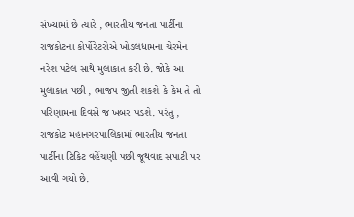સંખ્યામાં છે ત્યારે , ભારતીય જનતા પાર્ટીના રાજકોટના કોર્પોરેટરોએ ખોડલધામના ચેરમેન નરેશ પટેલ સાથે મુલાકાત કરી છે. જોકે આ મુલાકાત પછી , ભાજપ જીતી શકશે કે કેમ તે તો પરિણામના દિવસે જ ખબર પડશે. પરંતુ , રાજકોટ મહાનગરપાલિકામાં ભારતીય જનતા પાર્ટીના ટિકિટ વહેંચણી પછી જૂથવાદ સપાટી પર આવી ગયો છે.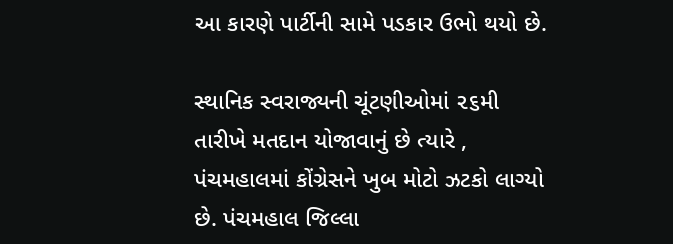આ કારણે પાર્ટીની સામે પડકાર ઉભો થયો છે.

સ્થાનિક સ્વરાજ્યની ચૂંટણીઓમાં ૨૬મી તારીખે મતદાન યોજાવાનું છે ત્યારે , પંચમહાલમાં કોંગ્રેસને ખુબ મોટો ઝટકો લાગ્યો છે. પંચમહાલ જિલ્લા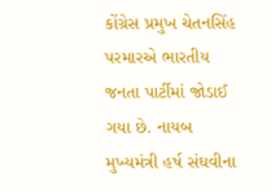કોંગ્રેસ પ્રમુખ ચેતનસિંહ પરમારએ ભારતીય જનતા પાર્ટીમાં જોડાઈ ગયા છે. નાયબ મુખ્યમંત્રી હર્ષ સંઘવીના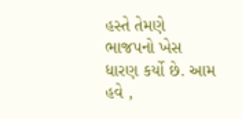હસ્તે તેમણે ભાજપનો ખેસ ધારણ કર્યો છે. આમ હવે ,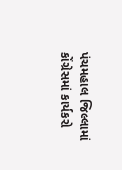પંચમહાલ જિલ્લામાં કોંગ્રેસમાં કાર્યકરો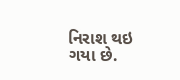નિરાશ થઇ ગયા છે.